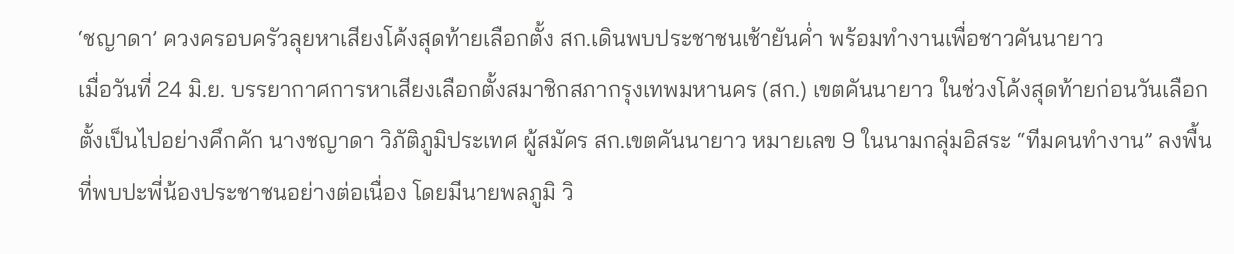‘ชญาดา’ ควงครอบครัวลุยหาเสียงโค้งสุดท้ายเลือกตั้ง สก.เดินพบประชาชนเช้ายันค่ำ พร้อมทำงานเพื่อชาวคันนายาว
เมื่อวันที่ 24 มิ.ย. บรรยากาศการหาเสียงเลือกตั้งสมาชิกสภากรุงเทพมหานคร (สก.) เขตคันนายาว ในช่วงโค้งสุดท้ายก่อนวันเลือกตั้งเป็นไปอย่างคึกคัก นางชญาดา วิภัติภูมิประเทศ ผู้สมัคร สก.เขตคันนายาว หมายเลข 9 ในนามกลุ่มอิสระ “ทีมคนทำงาน” ลงพื้นที่พบปะพี่น้องประชาชนอย่างต่อเนื่อง โดยมีนายพลภูมิ วิ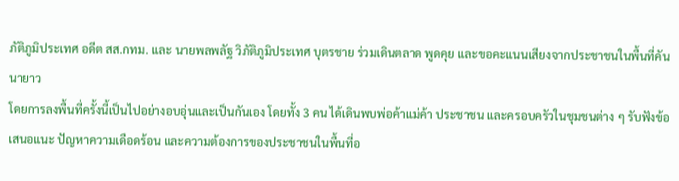ภัติภูมิประเทศ อดีต สส.กทม. และ นายพลพลัฐ วิภัติภูมิประเทศ บุตรชาย ร่วมเดินตลาด พูดคุย และขอคะแนนเสียงจากประชาชนในพื้นที่คันนายาว
โดยการลงพื้นที่ครั้งนี้เป็นไปอย่างอบอุ่นและเป็นกันเอง โดยทั้ง 3 คน ได้เดินพบพ่อค้าแม่ค้า ประชาชน และครอบครัวในชุมชนต่าง ๆ รับฟังข้อเสนอแนะ ปัญหาความเดือดร้อน และความต้องการของประชาชนในพื้นที่อ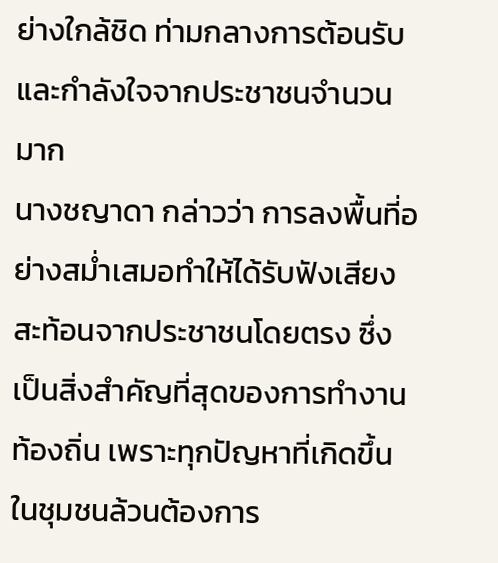ย่างใกล้ชิด ท่ามกลางการต้อนรับ และกำลังใจจากประชาชนจำนวนมาก
นางชญาดา กล่าวว่า การลงพื้นที่อย่างสม่ำเสมอทำให้ได้รับฟังเสียงสะท้อนจากประชาชนโดยตรง ซึ่งเป็นสิ่งสำคัญที่สุดของการทำงานท้องถิ่น เพราะทุกปัญหาที่เกิดขึ้นในชุมชนล้วนต้องการ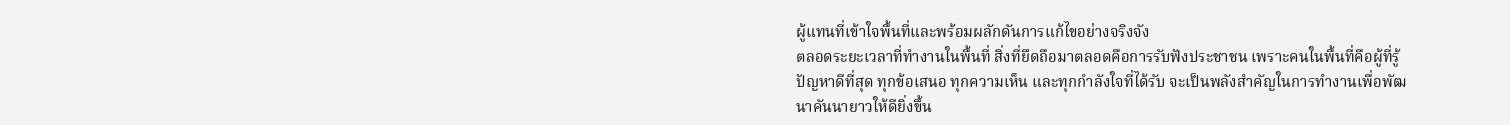ผู้แทนที่เข้าใจพื้นที่และพร้อมผลักดันการแก้ไขอย่างจริงจัง
ตลอดระยะเวลาที่ทำงานในพื้นที่ สิ่งที่ยึดถือมาตลอดคือการรับฟังประชาชน เพราะคนในพื้นที่คือผู้ที่รู้ปัญหาดีที่สุด ทุกข้อเสนอ ทุกความเห็น และทุกกำลังใจที่ได้รับ จะเป็นพลังสำคัญในการทำงานเพื่อพัฒนาคันนายาวให้ดียิ่งขึ้น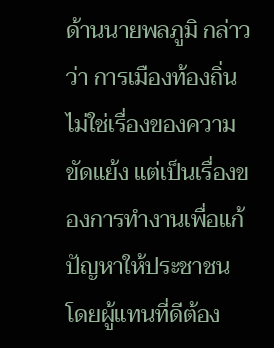ด้านนายพลภูมิ กล่าวว่า การเมืองท้องถิ่นไม่ใช่เรื่องของความขัดแย้ง แต่เป็นเรื่องของการทำงานเพื่อแก้ปัญหาให้ประชาชน โดยผู้แทนที่ดีต้อง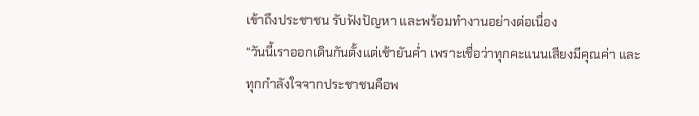เข้าถึงประชาชน รับฟังปัญหา และพร้อมทำงานอย่างต่อเนื่อง
“วันนี้เราออกเดินกันตั้งแต่เช้ายันค่ำ เพราะเชื่อว่าทุกคะแนนเสียงมีคุณค่า และทุกกำลังใจจากประชาชนคือพ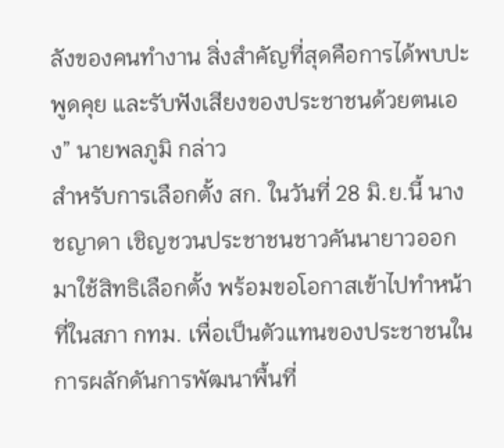ลังของคนทำงาน สิ่งสำคัญที่สุดคือการได้พบปะ พูดคุย และรับฟังเสียงของประชาชนด้วยตนเอง” นายพลภูมิ กล่าว
สำหรับการเลือกตั้ง สก. ในวันที่ 28 มิ.ย.นี้ นางชญาดา เชิญชวนประชาชนชาวคันนายาวออกมาใช้สิทธิเลือกตั้ง พร้อมขอโอกาสเข้าไปทำหน้าที่ในสภา กทม. เพื่อเป็นตัวแทนของประชาชนในการผลักดันการพัฒนาพื้นที่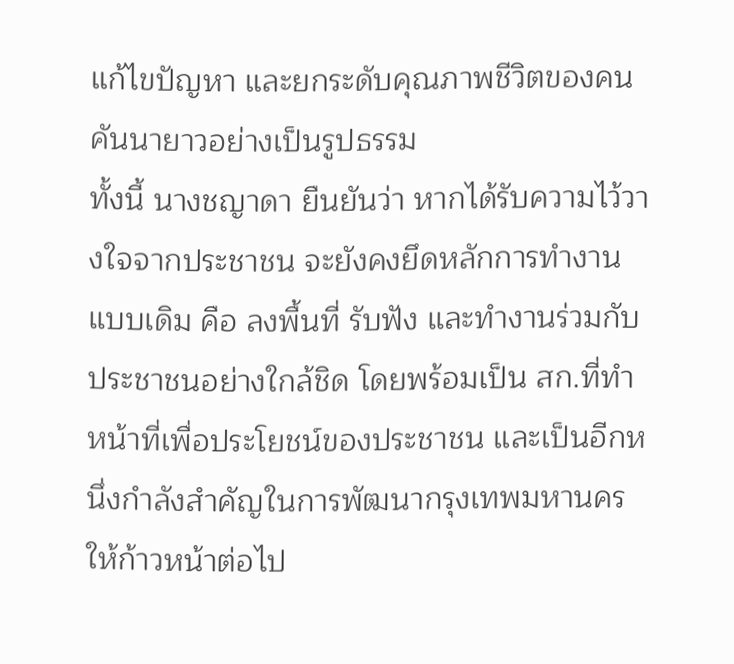แก้ไขปัญหา และยกระดับคุณภาพชีวิตของคนคันนายาวอย่างเป็นรูปธรรม
ทั้งนี้ นางชญาดา ยืนยันว่า หากได้รับความไว้วางใจจากประชาชน จะยังคงยึดหลักการทำงานแบบเดิม คือ ลงพื้นที่ รับฟัง และทำงานร่วมกับประชาชนอย่างใกล้ชิด โดยพร้อมเป็น สก.ที่ทำหน้าที่เพื่อประโยชน์ของประชาชน และเป็นอีกหนึ่งกำลังสำคัญในการพัฒนากรุงเทพมหานครให้ก้าวหน้าต่อไป